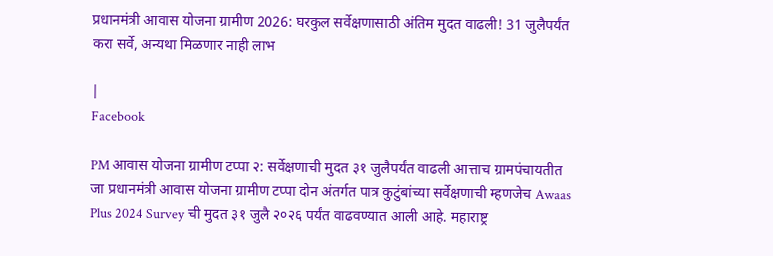प्रधानमंत्री आवास योजना ग्रामीण 2026: घरकुल सर्वेक्षणासाठी अंतिम मुदत वाढली! 31 जुलैपर्यंत करा सर्वे, अन्यथा मिळणार नाही लाभ

|
Facebook

PM आवास योजना ग्रामीण टप्पा २: सर्वेक्षणाची मुदत ३१ जुलैपर्यंत वाढली आत्ताच ग्रामपंचायतीत जा प्रधानमंत्री आवास योजना ग्रामीण टप्पा दोन अंतर्गत पात्र कुटुंबांच्या सर्वेक्षणाची म्हणजेच Awaas Plus 2024 Survey ची मुदत ३१ जुलै २०२६ पर्यंत वाढवण्यात आली आहे. महाराष्ट्र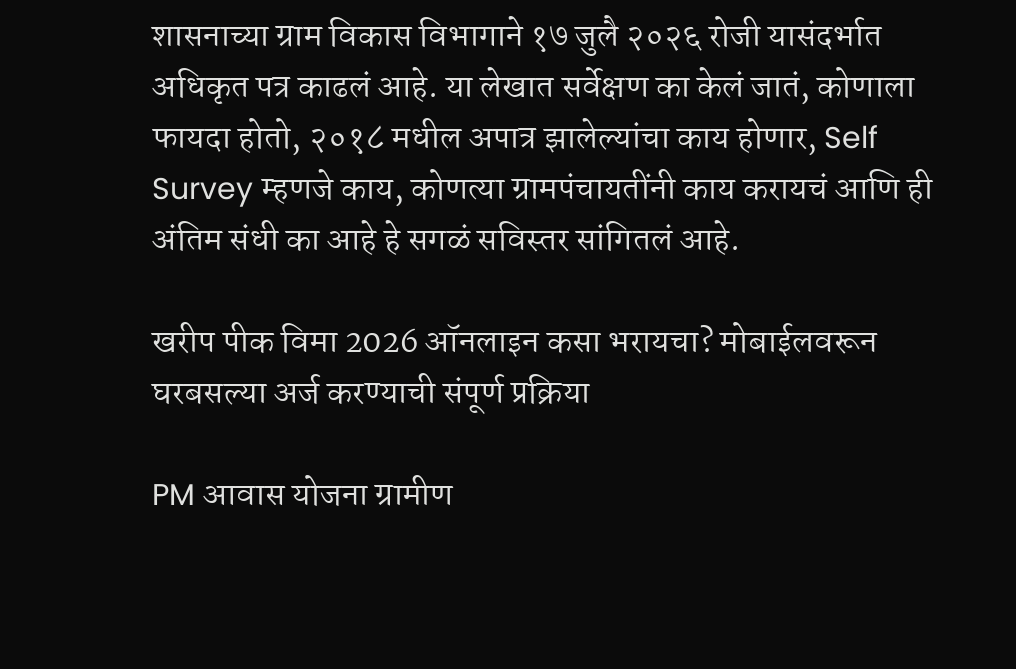शासनाच्या ग्राम विकास विभागाने १७ जुलै २०२६ रोजी यासंदर्भात अधिकृत पत्र काढलं आहे. या लेखात सर्वेक्षण का केलं जातं, कोणाला फायदा होतो, २०१८ मधील अपात्र झालेल्यांचा काय होणार, Self Survey म्हणजे काय, कोणत्या ग्रामपंचायतींनी काय करायचं आणि ही अंतिम संधी का आहे हे सगळं सविस्तर सांगितलं आहे.

खरीप पीक विमा 2026 ऑनलाइन कसा भरायचा? मोबाईलवरून घरबसल्या अर्ज करण्याची संपूर्ण प्रक्रिया

PM आवास योजना ग्रामीण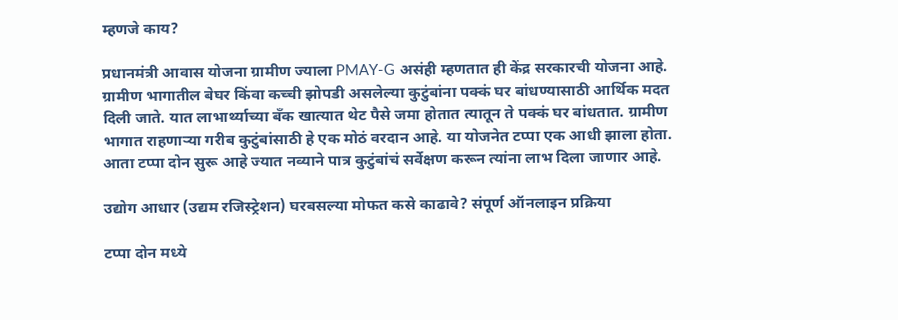म्हणजे काय?

प्रधानमंत्री आवास योजना ग्रामीण ज्याला PMAY-G असंही म्हणतात ही केंद्र सरकारची योजना आहे. ग्रामीण भागातील बेघर किंवा कच्ची झोपडी असलेल्या कुटुंबांना पक्कं घर बांधण्यासाठी आर्थिक मदत दिली जाते. यात लाभार्थ्याच्या बँक खात्यात थेट पैसे जमा होतात त्यातून ते पक्कं घर बांधतात. ग्रामीण भागात राहणाऱ्या गरीब कुटुंबांसाठी हे एक मोठं वरदान आहे. या योजनेत टप्पा एक आधी झाला होता. आता टप्पा दोन सुरू आहे ज्यात नव्याने पात्र कुटुंबांचं सर्वेक्षण करून त्यांना लाभ दिला जाणार आहे.

उद्योग आधार (उद्यम रजिस्ट्रेशन) घरबसल्या मोफत कसे काढावे? संपूर्ण ऑनलाइन प्रक्रिया

टप्पा दोन मध्ये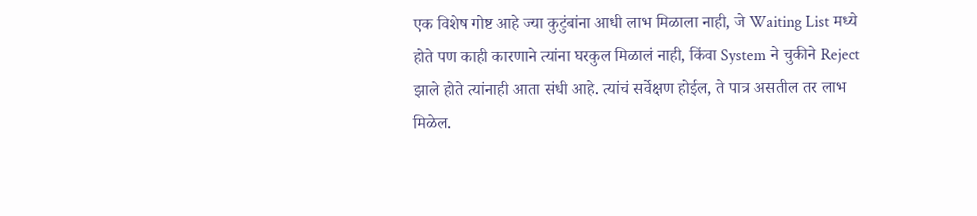एक विशेष गोष्ट आहे ज्या कुटुंबांना आधी लाभ मिळाला नाही, जे Waiting List मध्ये होते पण काही कारणाने त्यांना घरकुल मिळालं नाही, किंवा System ने चुकीने Reject झाले होते त्यांनाही आता संधी आहे. त्यांचं सर्वेक्षण होईल, ते पात्र असतील तर लाभ मिळेल.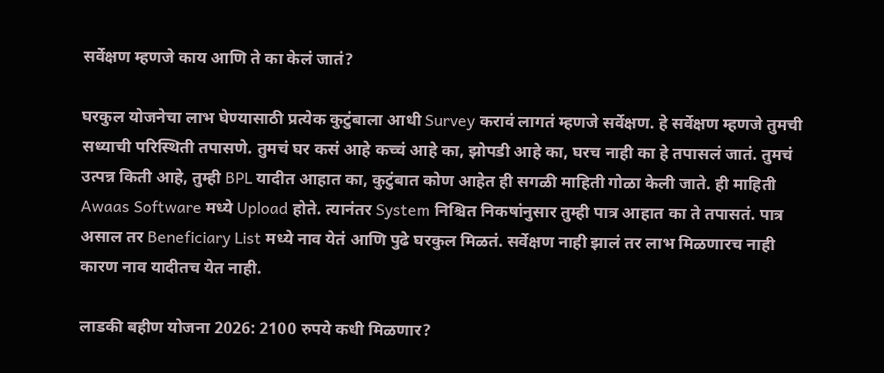सर्वेक्षण म्हणजे काय आणि ते का केलं जातं?

घरकुल योजनेचा लाभ घेण्यासाठी प्रत्येक कुटुंबाला आधी Survey करावं लागतं म्हणजे सर्वेक्षण. हे सर्वेक्षण म्हणजे तुमची सध्याची परिस्थिती तपासणे. तुमचं घर कसं आहे कच्चं आहे का, झोपडी आहे का, घरच नाही का हे तपासलं जातं. तुमचं उत्पन्न किती आहे, तुम्ही BPL यादीत आहात का, कुटुंबात कोण आहेत ही सगळी माहिती गोळा केली जाते. ही माहिती Awaas Software मध्ये Upload होते. त्यानंतर System निश्चित निकषांनुसार तुम्ही पात्र आहात का ते तपासतं. पात्र असाल तर Beneficiary List मध्ये नाव येतं आणि पुढे घरकुल मिळतं. सर्वेक्षण नाही झालं तर लाभ मिळणारच नाही कारण नाव यादीतच येत नाही.

लाडकी बहीण योजना 2026: 2100 रुपये कधी मिळणार?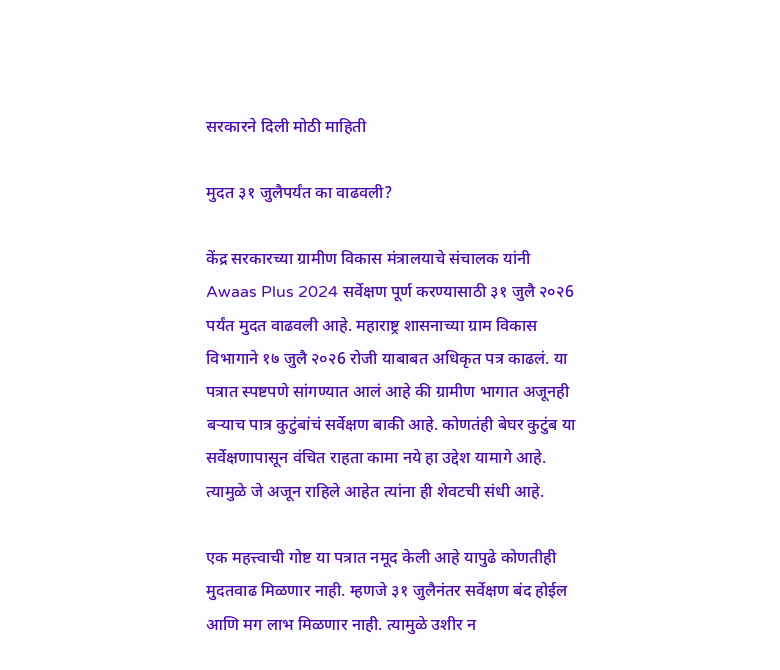सरकारने दिली मोठी माहिती

मुदत ३१ जुलैपर्यंत का वाढवली?

केंद्र सरकारच्या ग्रामीण विकास मंत्रालयाचे संचालक यांनी Awaas Plus 2024 सर्वेक्षण पूर्ण करण्यासाठी ३१ जुलै २०२6 पर्यंत मुदत वाढवली आहे. महाराष्ट्र शासनाच्या ग्राम विकास विभागाने १७ जुलै २०२6 रोजी याबाबत अधिकृत पत्र काढलं. या पत्रात स्पष्टपणे सांगण्यात आलं आहे की ग्रामीण भागात अजूनही बऱ्याच पात्र कुटुंबांचं सर्वेक्षण बाकी आहे. कोणतंही बेघर कुटुंब या सर्वेक्षणापासून वंचित राहता कामा नये हा उद्देश यामागे आहे. त्यामुळे जे अजून राहिले आहेत त्यांना ही शेवटची संधी आहे.

एक महत्त्वाची गोष्ट या पत्रात नमूद केली आहे यापुढे कोणतीही मुदतवाढ मिळणार नाही. म्हणजे ३१ जुलैनंतर सर्वेक्षण बंद होईल आणि मग लाभ मिळणार नाही. त्यामुळे उशीर न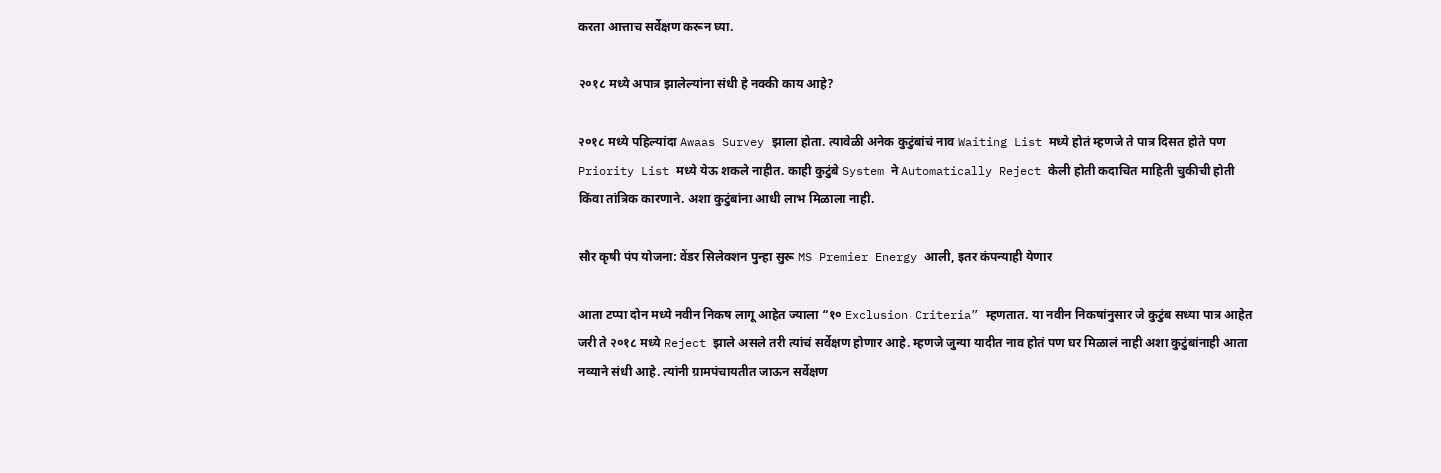करता आत्ताच सर्वेक्षण करून घ्या.

२०१८ मध्ये अपात्र झालेल्यांना संधी हे नक्की काय आहे?

२०१८ मध्ये पहिल्यांदा Awaas Survey झाला होता. त्यावेळी अनेक कुटुंबांचं नाव Waiting List मध्ये होतं म्हणजे ते पात्र दिसत होते पण Priority List मध्ये येऊ शकले नाहीत. काही कुटुंबे System ने Automatically Reject केली होती कदाचित माहिती चुकीची होती किंवा तांत्रिक कारणाने. अशा कुटुंबांना आधी लाभ मिळाला नाही.

सौर कृषी पंप योजना: वेंडर सिलेक्शन पुन्हा सुरू MS Premier Energy आली, इतर कंपन्याही येणार

आता टप्पा दोन मध्ये नवीन निकष लागू आहेत ज्याला “१० Exclusion Criteria” म्हणतात. या नवीन निकषांनुसार जे कुटुंब सध्या पात्र आहेत जरी ते २०१८ मध्ये Reject झाले असले तरी त्यांचं सर्वेक्षण होणार आहे. म्हणजे जुन्या यादीत नाव होतं पण घर मिळालं नाही अशा कुटुंबांनाही आता नव्याने संधी आहे. त्यांनी ग्रामपंचायतीत जाऊन सर्वेक्षण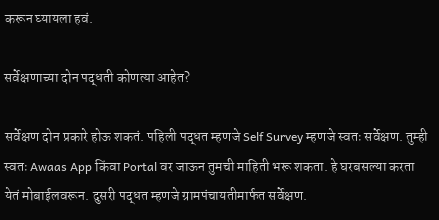करून घ्यायला हवं.

सर्वेक्षणाच्या दोन पद्धती कोणत्या आहेत?

सर्वेक्षण दोन प्रकारे होऊ शकतं. पहिली पद्धत म्हणजे Self Survey म्हणजे स्वतः सर्वेक्षण. तुम्ही स्वतः Awaas App किंवा Portal वर जाऊन तुमची माहिती भरू शकता. हे घरबसल्या करता येतं मोबाईलवरून. दुसरी पद्धत म्हणजे ग्रामपंचायतीमार्फत सर्वेक्षण.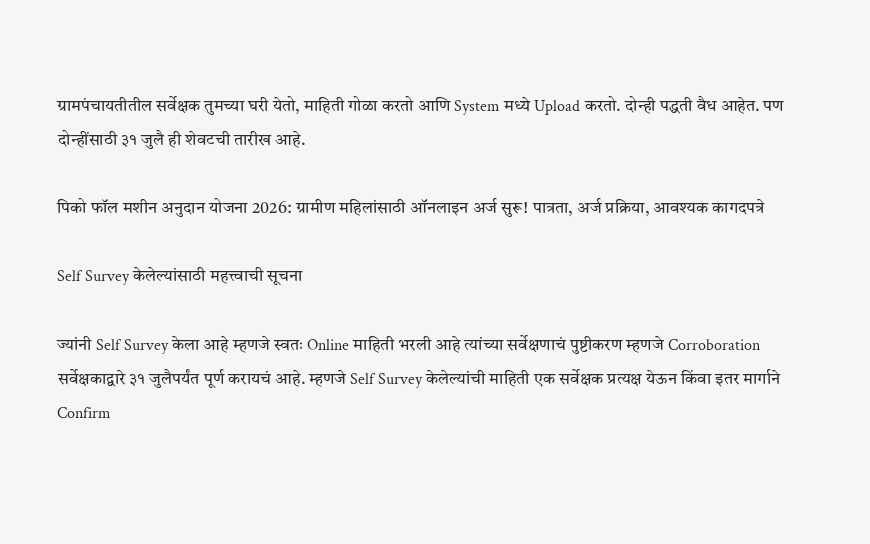ग्रामपंचायतीतील सर्वेक्षक तुमच्या घरी येतो, माहिती गोळा करतो आणि System मध्ये Upload करतो. दोन्ही पद्धती वैध आहेत. पण दोन्हींसाठी ३१ जुलै ही शेवटची तारीख आहे.

पिको फॉल मशीन अनुदान योजना 2026: ग्रामीण महिलांसाठी ऑनलाइन अर्ज सुरू! पात्रता, अर्ज प्रक्रिया, आवश्यक कागदपत्रे

Self Survey केलेल्यांसाठी महत्त्वाची सूचना

ज्यांनी Self Survey केला आहे म्हणजे स्वतः Online माहिती भरली आहे त्यांच्या सर्वेक्षणाचं पुष्टीकरण म्हणजे Corroboration सर्वेक्षकाद्वारे ३१ जुलैपर्यंत पूर्ण करायचं आहे. म्हणजे Self Survey केलेल्यांची माहिती एक सर्वेक्षक प्रत्यक्ष येऊन किंवा इतर मार्गाने Confirm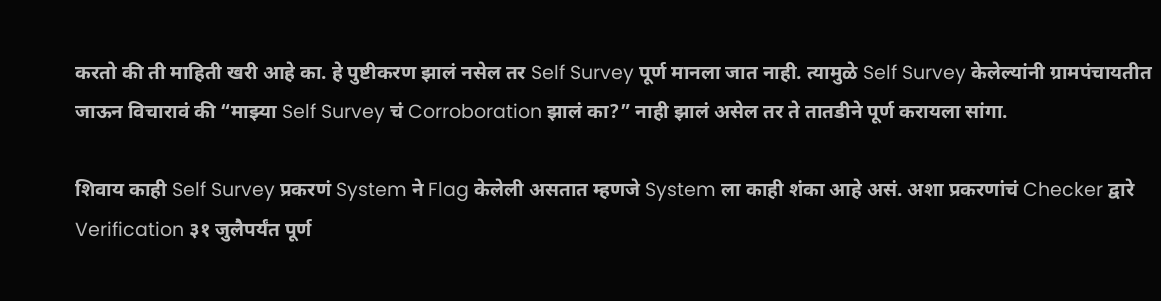करतो की ती माहिती खरी आहे का. हे पुष्टीकरण झालं नसेल तर Self Survey पूर्ण मानला जात नाही. त्यामुळे Self Survey केलेल्यांनी ग्रामपंचायतीत जाऊन विचारावं की “माझ्या Self Survey चं Corroboration झालं का?” नाही झालं असेल तर ते तातडीने पूर्ण करायला सांगा.

शिवाय काही Self Survey प्रकरणं System ने Flag केलेली असतात म्हणजे System ला काही शंका आहे असं. अशा प्रकरणांचं Checker द्वारे Verification ३१ जुलैपर्यंत पूर्ण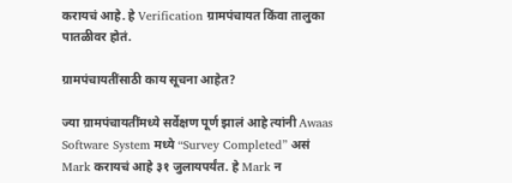करायचं आहे. हे Verification ग्रामपंचायत किंवा तालुका पातळीवर होतं.

ग्रामपंचायतींसाठी काय सूचना आहेत?

ज्या ग्रामपंचायतींमध्ये सर्वेक्षण पूर्ण झालं आहे त्यांनी Awaas Software System मध्ये “Survey Completed” असं Mark करायचं आहे ३१ जुलायपर्यंत. हे Mark न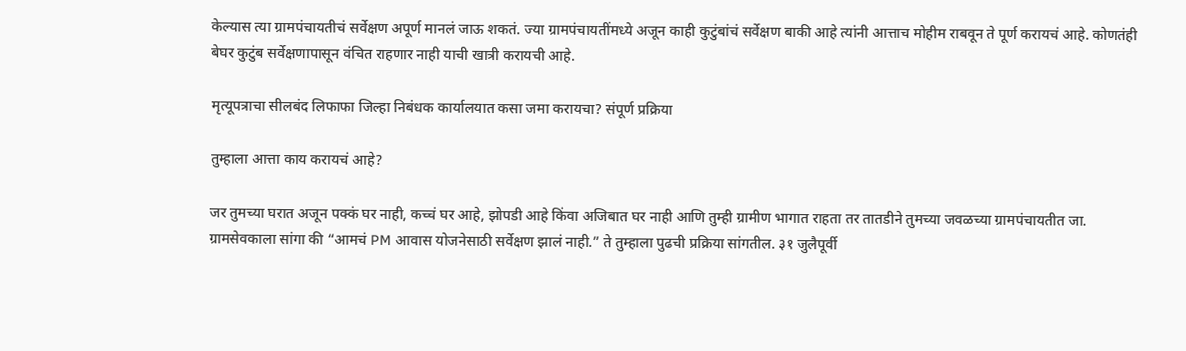केल्यास त्या ग्रामपंचायतीचं सर्वेक्षण अपूर्ण मानलं जाऊ शकतं. ज्या ग्रामपंचायतींमध्ये अजून काही कुटुंबांचं सर्वेक्षण बाकी आहे त्यांनी आत्ताच मोहीम राबवून ते पूर्ण करायचं आहे. कोणतंही बेघर कुटुंब सर्वेक्षणापासून वंचित राहणार नाही याची खात्री करायची आहे.

मृत्यूपत्राचा सीलबंद लिफाफा जिल्हा निबंधक कार्यालयात कसा जमा करायचा? संपूर्ण प्रक्रिया

तुम्हाला आत्ता काय करायचं आहे?

जर तुमच्या घरात अजून पक्कं घर नाही, कच्चं घर आहे, झोपडी आहे किंवा अजिबात घर नाही आणि तुम्ही ग्रामीण भागात राहता तर तातडीने तुमच्या जवळच्या ग्रामपंचायतीत जा. ग्रामसेवकाला सांगा की “आमचं PM आवास योजनेसाठी सर्वेक्षण झालं नाही.” ते तुम्हाला पुढची प्रक्रिया सांगतील. ३१ जुलैपूर्वी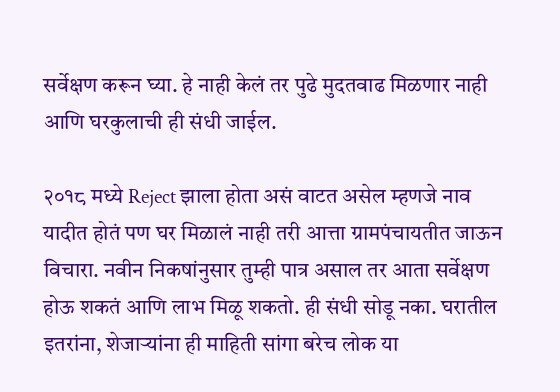सर्वेक्षण करून घ्या. हे नाही केलं तर पुढे मुदतवाढ मिळणार नाही आणि घरकुलाची ही संधी जाईल.

२०१८ मध्ये Reject झाला होता असं वाटत असेल म्हणजे नाव यादीत होतं पण घर मिळालं नाही तरी आत्ता ग्रामपंचायतीत जाऊन विचारा. नवीन निकषांनुसार तुम्ही पात्र असाल तर आता सर्वेक्षण होऊ शकतं आणि लाभ मिळू शकतो. ही संधी सोडू नका. घरातील इतरांना, शेजाऱ्यांना ही माहिती सांगा बरेच लोक या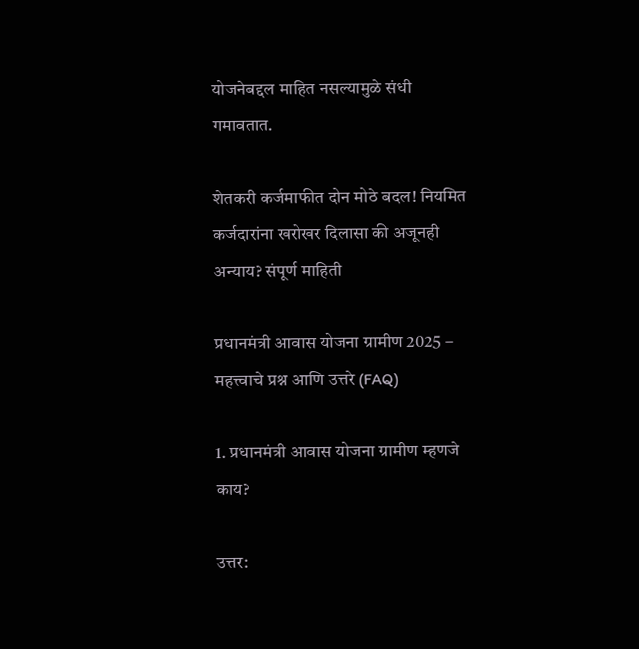योजनेबद्दल माहित नसल्यामुळे संधी गमावतात.

शेतकरी कर्जमाफीत दोन मोठे बदल! नियमित कर्जदारांना खरोखर दिलासा की अजूनही अन्याय? संपूर्ण माहिती

प्रधानमंत्री आवास योजना ग्रामीण 2025 – महत्त्वाचे प्रश्न आणि उत्तरे (FAQ)

1. प्रधानमंत्री आवास योजना ग्रामीण म्हणजे काय?

उत्तर: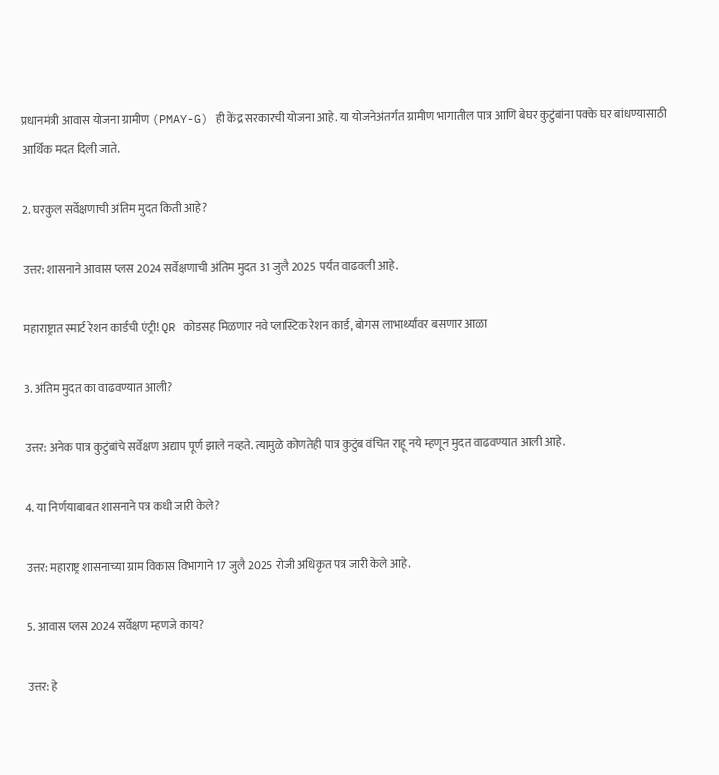प्रधानमंत्री आवास योजना ग्रामीण (PMAY-G) ही केंद्र सरकारची योजना आहे. या योजनेअंतर्गत ग्रामीण भागातील पात्र आणि बेघर कुटुंबांना पक्के घर बांधण्यासाठी आर्थिक मदत दिली जाते.

2. घरकुल सर्वेक्षणाची अंतिम मुदत किती आहे?

उत्तर: शासनाने आवास प्लस 2024 सर्वेक्षणाची अंतिम मुदत 31 जुलै 2025 पर्यंत वाढवली आहे.

महाराष्ट्रात स्मार्ट रेशन कार्डची एंट्री! QR कोडसह मिळणार नवे प्लास्टिक रेशन कार्ड, बोगस लाभार्थ्यांवर बसणार आळा

3. अंतिम मुदत का वाढवण्यात आली?

उत्तर: अनेक पात्र कुटुंबांचे सर्वेक्षण अद्याप पूर्ण झाले नव्हते. त्यामुळे कोणतेही पात्र कुटुंब वंचित राहू नये म्हणून मुदत वाढवण्यात आली आहे.

4. या निर्णयाबाबत शासनाने पत्र कधी जारी केले?

उत्तर: महाराष्ट्र शासनाच्या ग्राम विकास विभागाने 17 जुलै 2025 रोजी अधिकृत पत्र जारी केले आहे.

5. आवास प्लस 2024 सर्वेक्षण म्हणजे काय?

उत्तर: हे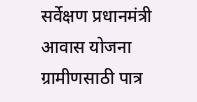सर्वेक्षण प्रधानमंत्री आवास योजना ग्रामीणसाठी पात्र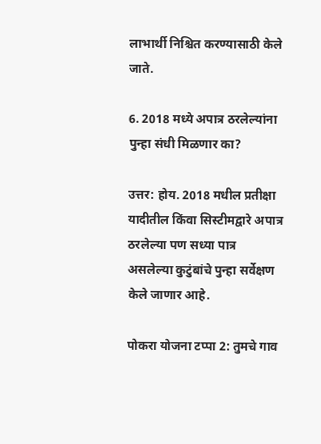लाभार्थी निश्चित करण्यासाठी केले जाते.

6. 2018 मध्ये अपात्र ठरलेल्यांना पुन्हा संधी मिळणार का?

उत्तर: होय. 2018 मधील प्रतीक्षा यादीतील किंवा सिस्टीमद्वारे अपात्र ठरलेल्या पण सध्या पात्र असलेल्या कुटुंबांचे पुन्हा सर्वेक्षण केले जाणार आहे.

पोकरा योजना टप्पा 2: तुमचे गाव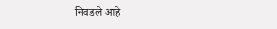निवडले आहे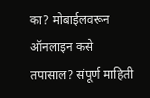का? मोबाईलवरून ऑनलाइन कसे तपासाल? संपूर्ण माहिती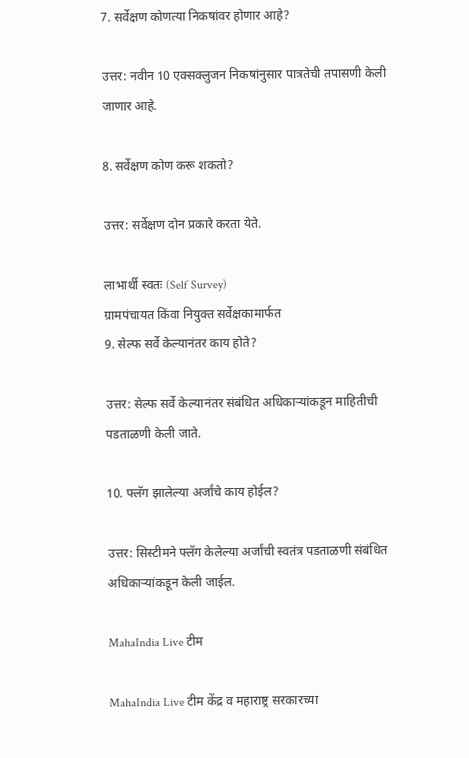7. सर्वेक्षण कोणत्या निकषांवर होणार आहे?

उत्तर: नवीन 10 एक्सक्लुजन निकषांनुसार पात्रतेची तपासणी केली जाणार आहे.

8. सर्वेक्षण कोण करू शकतो?

उत्तर: सर्वेक्षण दोन प्रकारे करता येते.

लाभार्थी स्वतः (Self Survey)
ग्रामपंचायत किंवा नियुक्त सर्वेक्षकामार्फत
9. सेल्फ सर्वे केल्यानंतर काय होते?

उत्तर: सेल्फ सर्वे केल्यानंतर संबंधित अधिकाऱ्यांकडून माहितीची पडताळणी केली जाते.

10. फ्लॅग झालेल्या अर्जांचे काय होईल?

उत्तर: सिस्टीमने फ्लॅग केलेल्या अर्जांची स्वतंत्र पडताळणी संबंधित अधिकाऱ्यांकडून केली जाईल.

MahaIndia Live टीम

MahaIndia Live टीम केंद्र व महाराष्ट्र सरकारच्या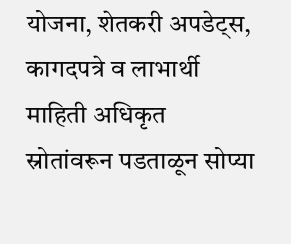योजना, शेतकरी अपडेट्स, कागदपत्रे व लाभार्थी माहिती अधिकृत स्रोतांवरून पडताळून सोप्या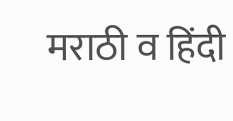मराठी व हिंदी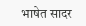भाषेत सादर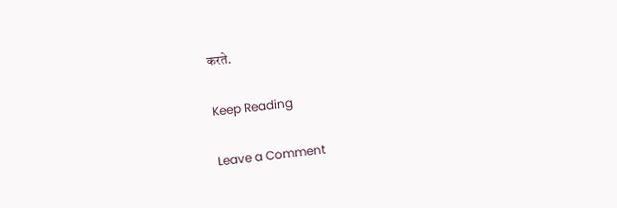करते.

Keep Reading

Leave a Comment